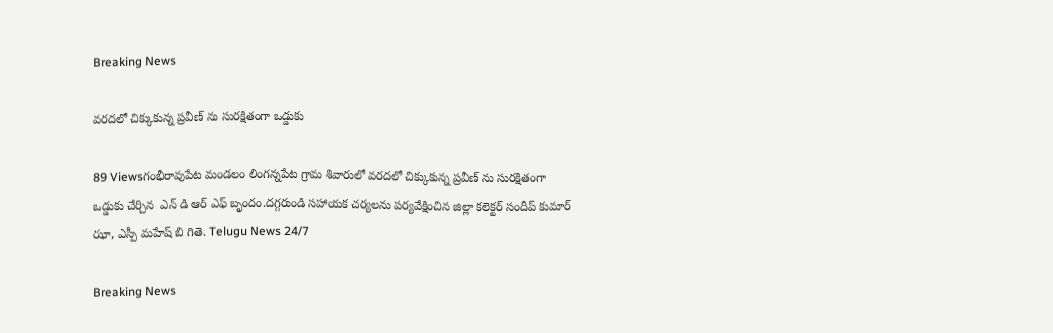Breaking News

వరదలో చిక్కుకున్న ప్రవీణ్ ను సురక్షితంగా ఒడ్డుకు

89 Viewsగంభీరావుపేట మండలం లింగన్నపేట గ్రామ శివారులో వరదలో చిక్కుకున్న ప్రవీణ్ ను సురక్షితంగా ఒడ్డుకు చేర్చిన  ఎన్ డి ఆర్ ఎఫ్ బృందం.దగ్గరుండి సహాయక చర్యలను పర్యవేక్షించిన జిల్లా కలెక్టర్ సందీప్ కుమార్ ఝా, ఎస్పీ మహేష్ బి గితె. Telugu News 24/7

Breaking News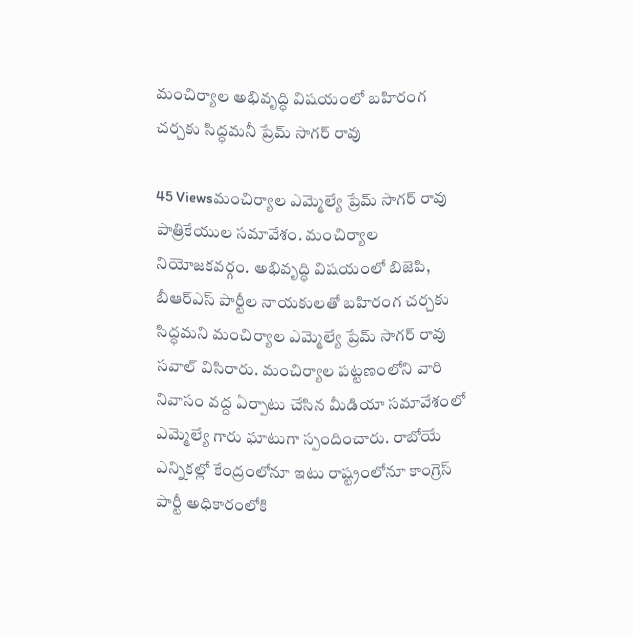మంచిర్యాల అభివృద్ధి విషయంలో బహిరంగ చర్చకు సిద్ధమనీ ప్రేమ్ సాగర్ రావు

45 Viewsమంచిర్యాల ఎమ్మెల్యే ప్రేమ్ సాగర్ రావు పాత్రికేయుల సమావేశం. మంచిర్యాల నియోజకవర్గం. అభివృద్ధి విషయంలో బిజెపి, బీఆర్ఎస్ పార్టీల నాయకులతో బహిరంగ చర్చకు సిద్ధమని మంచిర్యాల ఎమ్మెల్యే ప్రేమ్ సాగర్ రావు సవాల్ విసిరారు. మంచిర్యాల పట్టణంలోని వారి నివాసం వద్ద ఏర్పాటు చేసిన మీడియా సమావేశంలో ఎమ్మెల్యే గారు ఘాటుగా స్పందించారు. రాబోయే ఎన్నికల్లో కేంద్రంలోనూ ఇటు రాష్ట్రంలోనూ కాంగ్రెస్ పార్టీ అధికారంలోకి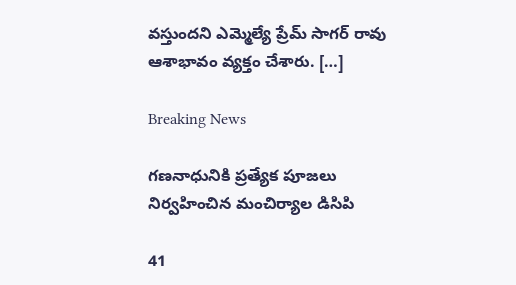వస్తుందని ఎమ్మెల్యే ప్రేమ్ సాగర్ రావు  ఆశాభావం వ్యక్తం చేశారు. […]

Breaking News

గణనాధునికి ప్రత్యేక పూజలు నిర్వహించిన మంచిర్యాల డిసిపి

41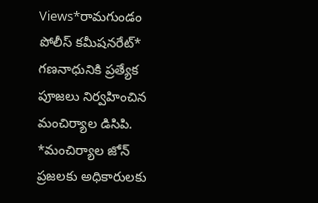Views*రామగుండం పోలీస్ కమీషనరేట్* గణనాధునికి ప్రత్యేక పూజలు నిర్వహించిన మంచిర్యాల డిసిపి. *మంచిర్యాల జోన్ ప్రజలకు అధికారులకు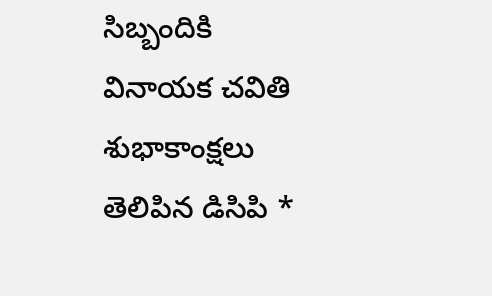సిబ్బందికి వినాయక చవితి శుభాకాంక్షలు తెలిపిన డిసిపి *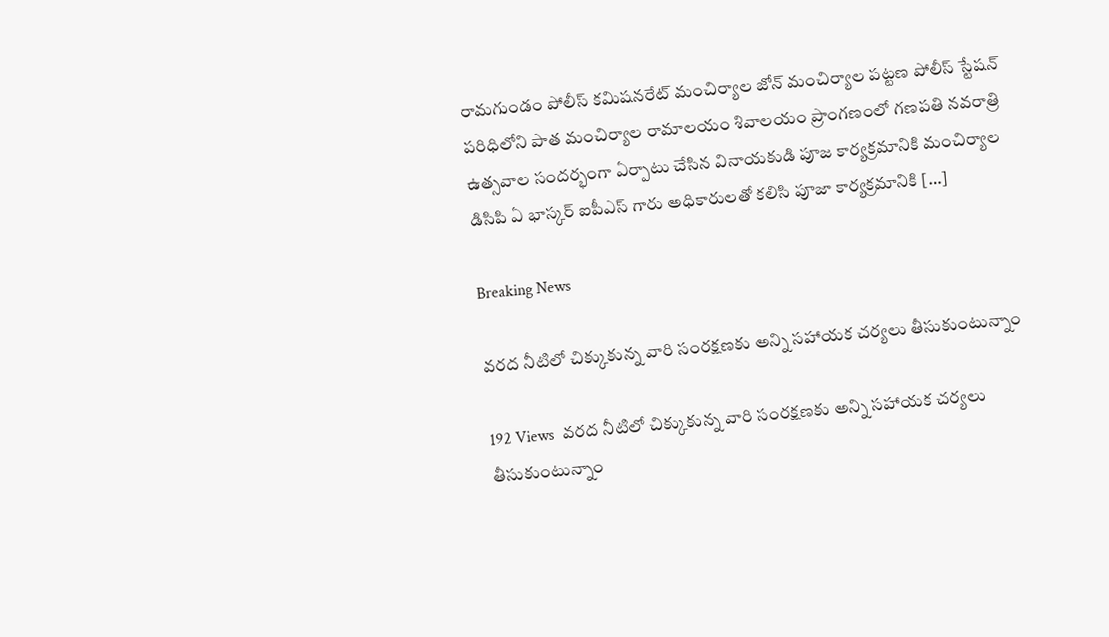రామగుండం పోలీస్ కమిషనరేట్ మంచిర్యాల జోన్ మంచిర్యాల పట్టణ పోలీస్ స్టేషన్ పరిధిలోని పాత మంచిర్యాల రామాలయం శివాలయం ప్రాంగణంలో గణపతి నవరాత్రి ఉత్సవాల సందర్భంగా ఏర్పాటు చేసిన వినాయకుడి పూజ కార్యక్రమానికి మంచిర్యాల డిసిపి ఏ భాస్కర్ ఐపీఎస్ గారు అధికారులతో కలిసి పూజా కార్యక్రమానికి […]

Breaking News

వరద నీటిలో చిక్కుకున్న వారి సంరక్షణకు అన్ని సహాయక చర్యలు తీసుకుంటున్నాం

192 Views  వరద నీటిలో చిక్కుకున్న వారి సంరక్షణకు అన్ని సహాయక చర్యలు తీసుకుంటున్నాం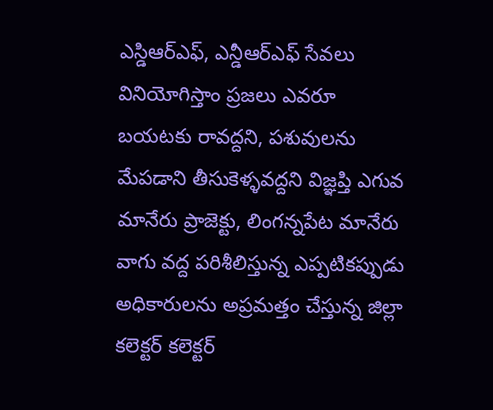ఎస్డిఆర్ఎఫ్, ఎన్డీఆర్ఎఫ్ సేవలు వినియోగిస్తాం ప్రజలు ఎవరూ బయటకు రావద్దని, పశువులను మేపడాని తీసుకెళ్ళవద్దని విజ్ఞప్తి ఎగువ మానేరు ప్రాజెక్టు, లింగన్నపేట మానేరు వాగు వద్ద పరిశీలిస్తున్న ఎప్పటికప్పుడు అధికారులను అప్రమత్తం చేస్తున్న జిల్లా కలెక్టర్ కలెక్టర్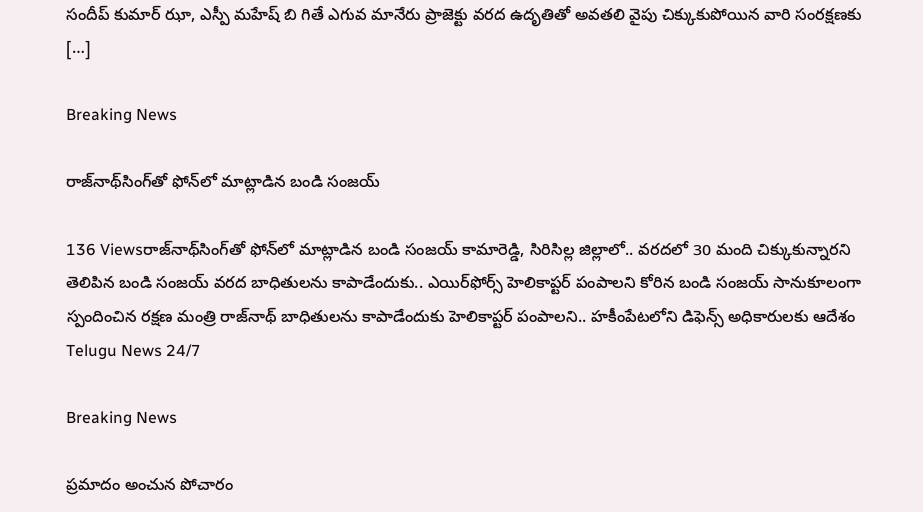సందీప్ కుమార్ ఝా, ఎస్పీ మహేష్ బి గితే ఎగువ మానేరు ప్రాజెక్టు వరద ఉదృతితో అవతలి వైపు చిక్కుకుపోయిన వారి సంరక్షణకు […]

Breaking News

రాజ్‌నాథ్‌సింగ్‌తో ఫోన్‌లో మాట్లాడిన బండి సంజయ్

136 Viewsరాజ్‌నాథ్‌సింగ్‌తో ఫోన్‌లో మాట్లాడిన బండి సంజయ్ కామారెడ్డి, సిరిసిల్ల జిల్లాలో.. వరదలో 30 మంది చిక్కుకున్నారని తెలిపిన బండి సంజయ్ వరద బాధితులను కాపాడేందుకు.. ఎయిర్‌ఫోర్స్ హెలికాప్టర్ పంపాలని కోరిన బండి సంజయ్ సానుకూలంగా స్పందించిన రక్షణ మంత్రి రాజ్‌నాథ్‌ బాధితులను కాపాడేందుకు హెలికాప్టర్‌ పంపాలని.. హకీంపేటలోని డిఫెన్స్ అధికారులకు ఆదేశం Telugu News 24/7

Breaking News

ప్రమాదం అంచున పోచారం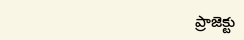ప్రాజెక్టు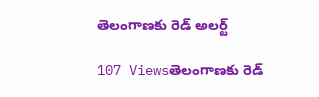తెలంగాణకు రెడ్ అలర్ట్

107 Viewsతెలంగాణకు రెడ్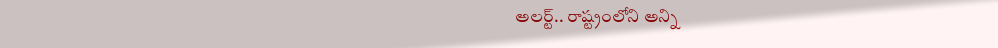అలర్ట్.. రాష్ట్రంలోని అన్ని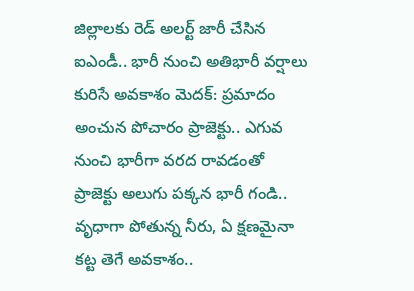జిల్లాలకు రెడ్ అలర్ట్ జారీ చేసిన ఐఎండీ.. భారీ నుంచి అతిభారీ వర్షాలు కురిసే అవకాశం మెదక్: ప్రమాదం అంచున పోచారం ప్రాజెక్టు.. ఎగువ నుంచి భారీగా వరద రావడంతో ప్రాజెక్టు అలుగు పక్కన భారీ గండి.. వృధాగా పోతున్న నీరు, ఏ క్షణమైనా కట్ట తెగే అవకాశం..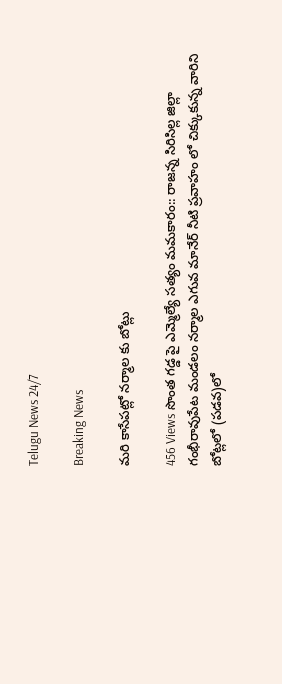Telugu News 24/7

Breaking News

మరి కాసేపట్లో నర్మాల కు బోట్లు

456 Views సొంత గడ్డ పై ఎమ్మెల్యే సత్యం మమకారం:: రాజన్న సిరిసిల్ల జిల్లా గంభీరావుపేట మండలం నర్మాల ఎగువ మానేర్ నీటి ప్రవాహం లో చిక్కుకున్న వారిని బోట్లలో (పడవ)లో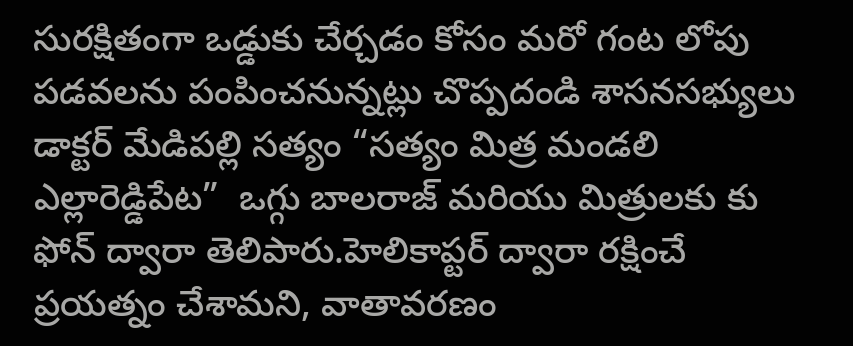సురక్షితంగా ఒడ్డుకు చేర్చడం కోసం మరో గంట లోపు పడవలను పంపించనున్నట్లు చొప్పదండి శాసనసభ్యులు డాక్టర్ మేడిపల్లి సత్యం “సత్యం మిత్ర మండలి ఎల్లారెడ్డిపేట”  ఒగ్గు బాలరాజ్ మరియు మిత్రులకు కు ఫోన్ ద్వారా తెలిపారు.హెలికాప్టర్ ద్వారా రక్షించే ప్రయత్నం చేశామని, వాతావరణం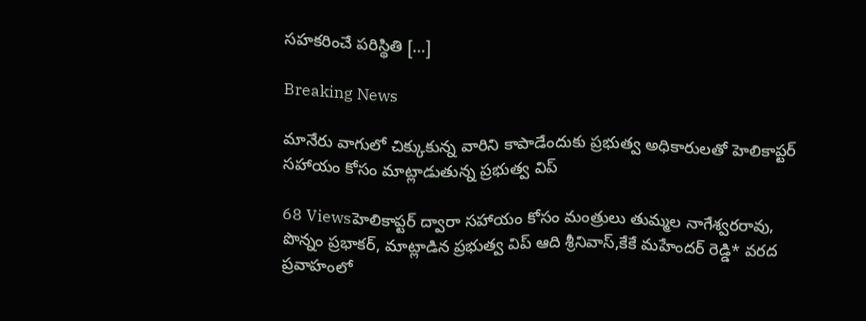సహకరించే పరిస్థితి […]

Breaking News

మానేరు వాగులో చిక్కుకున్న వారిని కాపాడేందుకు ప్రభుత్వ అధికారులతో హెలికాప్టర్ సహాయం కోసం మాట్లాడుతున్న ప్రభుత్వ విప్

68 Viewsహెలికాప్టర్ ద్వారా సహాయం కోసం మంత్రులు తుమ్మల నాగేశ్వరరావు, పొన్నం ప్రభాకర్, మాట్లాడిన ప్రభుత్వ విప్ ఆది శ్రీనివాస్,కేకే మహేందర్ రెడ్డి* వరద ప్రవాహంలో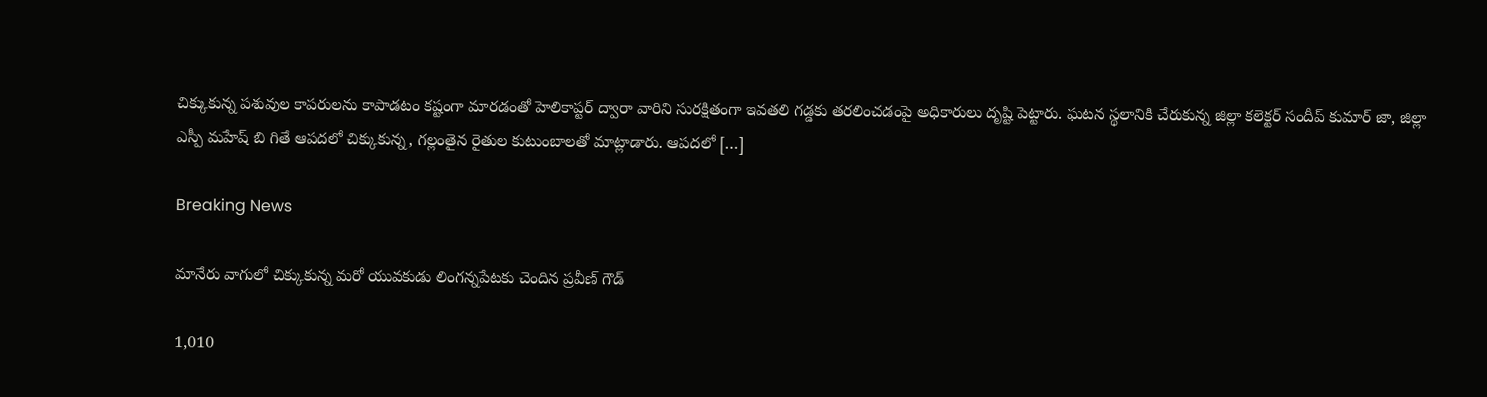చిక్కుకున్న పశువుల కాపరులను కాపాడటం కష్టంగా మారడంతో హెలికాప్టర్ ద్వారా వారిని సురక్షితంగా ఇవతలి గడ్డకు తరలించడంపై అధికారులు దృష్టి పెట్టారు. ఘటన స్థలానికి చేరుకున్న జిల్లా కలెక్టర్ సందీప్ కుమార్ జా, జిల్లా ఎస్పీ మహేష్ బి గితే ఆపదలో చిక్కుకున్న, గల్లంతైన రైతుల కుటుంబాలతో మాట్లాడారు. ఆపదలో […]

Breaking News

మానేరు వాగులో చిక్కుకున్న మరో యువకుడు లింగన్నపేటకు చెందిన ప్రవీణ్ గౌడ్

1,010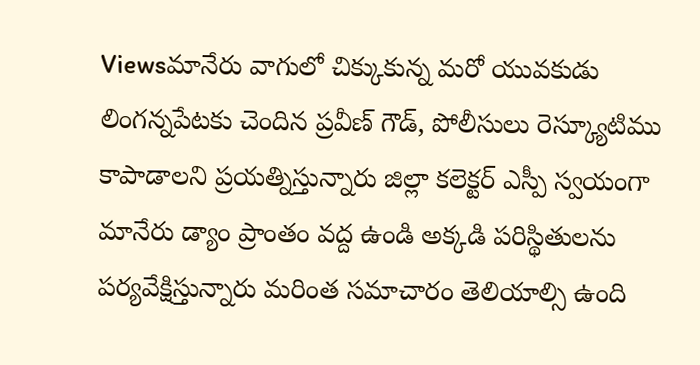Viewsమానేరు వాగులో చిక్కుకున్న మరో యువకుడు లింగన్నపేటకు చెందిన ప్రవీణ్ గౌడ్, పోలీసులు రెస్క్యూటిము కాపాడాలని ప్రయత్నిస్తున్నారు జిల్లా కలెక్టర్ ఎస్పీ స్వయంగా మానేరు డ్యాం ప్రాంతం వద్ద ఉండి అక్కడి పరిస్థితులను పర్యవేక్షిస్తున్నారు మరింత సమాచారం తెలియాల్సి ఉంది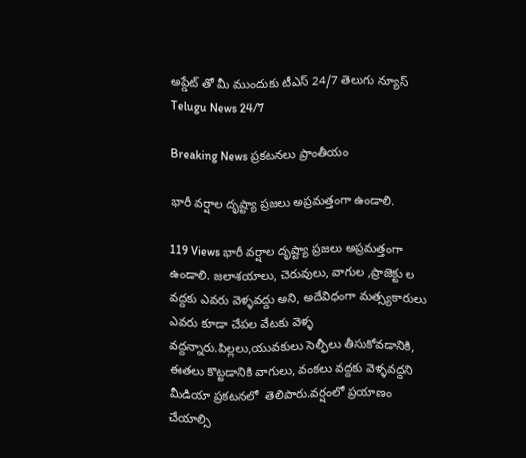అప్డేట్ తో మీ ముందుకు టీఎస్ 24/7 తెలుగు న్యూస్ Telugu News 24/7

Breaking News ప్రకటనలు ప్రాంతీయం

భారీ వర్షాల దృష్ట్యా ప్రజలు అప్రమత్తంగా ఉండాలి.

119 Views భారీ వర్షాల దృష్ట్యా ప్రజలు అప్రమత్తంగా ఉండాలి. జలాశయాలు, చెరువులు, వాగుల ,ప్రాజెక్టు ల వద్దకు ఎవరు వెళ్ళవద్దు అని, అదేవిధంగా మత్స్యకారులు ఎవరు కూడా చేపల వేటకు వెళ్ళ వద్దన్నారు.పిల్లలు,యువకులు సెల్ఫీలు తీసుకోవడానికి, ఈతలు కొట్టడానికి వాగులు, వంకలు వద్దకు వెళ్ళవద్దని మీడియా ప్రకటనలో  తెలిపారు.వర్షంలో ప్రయాణం చేయాల్సి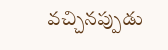వచ్చినప్పుడు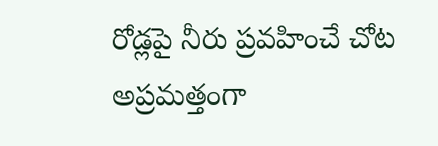రోడ్లపై నీరు ప్రవహించే చోట అప్రమత్తంగా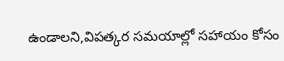ఉండాలని,విపత్కర సమయాల్లో సహాయం కోసం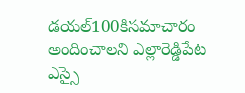డయల్100కిసమాచారం అందించాలని ఎల్లారెడ్డిపేట ఎస్సై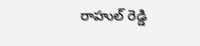రాహుల్ రెడ్డి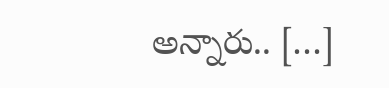అన్నారు.. […]